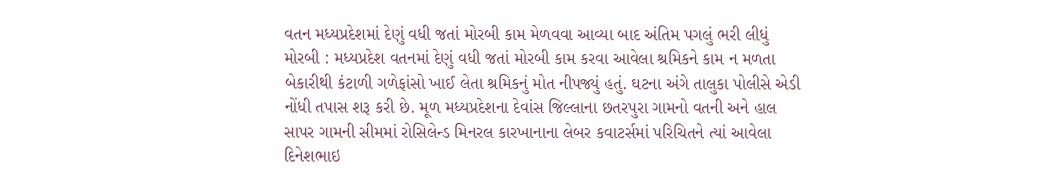વતન મધ્યપ્રદેશમાં દેણું વધી જતાં મોરબી કામ મેળવવા આવ્યા બાદ અંતિમ પગલું ભરી લીધું મોરબી : મધ્યપ્રદેશ વતનમાં દેણું વધી જતાં મોરબી કામ કરવા આવેલા શ્રમિકને કામ ન મળતા બેકારીથી કંટાળી ગળેફાંસો ખાઈ લેતા શ્રમિકનું મોત નીપજ્યું હતું. ઘટના અંગે તાલુકા પોલીસે એડી નોંધી તપાસ શરૂ કરી છે. મૂળ મધ્યપ્રદેશના દેવાંસ જિલ્લાના છતરપુરા ગામનો વતની અને હાલ સાપર ગામની સીમમાં રોસિલેન્ડ મિનરલ કારખાનાના લેબર કવાટર્સમાં પરિચિતને ત્યાં આવેલા દિનેશભાઇ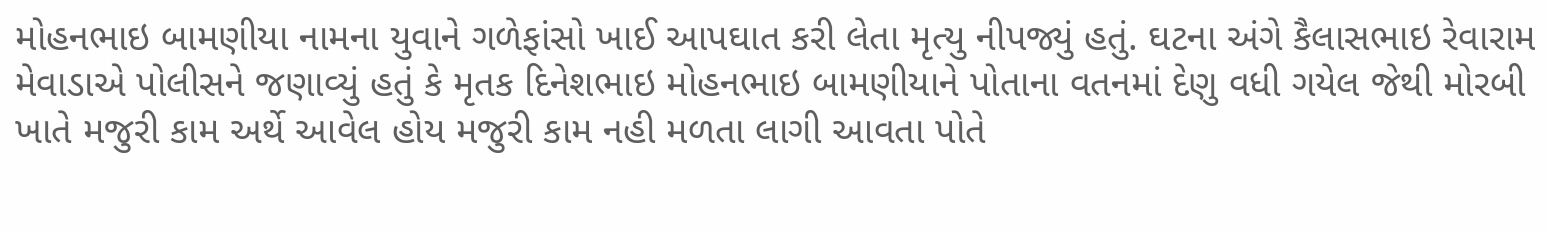મોહનભાઇ બામણીયા નામના યુવાને ગળેફાંસો ખાઈ આપઘાત કરી લેતા મૃત્યુ નીપજ્યું હતું. ઘટના અંગે કૈલાસભાઇ રેવારામ મેવાડાએ પોલીસને જણાવ્યું હતું કે મૃતક દિનેશભાઇ મોહનભાઇ બામણીયાને પોતાના વતનમાં દેણુ વધી ગયેલ જેથી મોરબી ખાતે મજુરી કામ અર્થે આવેલ હોય મજુરી કામ નહી મળતા લાગી આવતા પોતે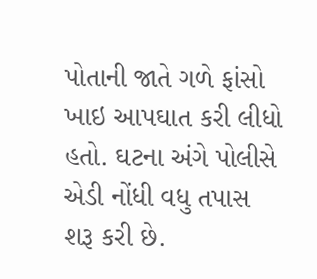પોતાની જાતે ગળે ફાંસો ખાઇ આપઘાત કરી લીધો હતો. ઘટના અંગે પોલીસે એડી નોંધી વધુ તપાસ શરૂ કરી છે.